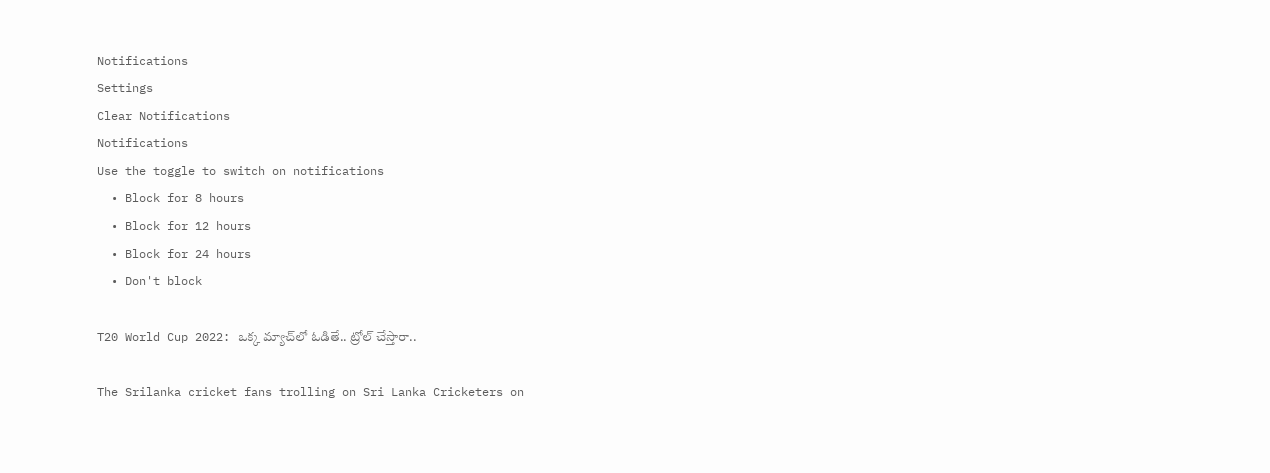Notifications
Settings
Clear Notifications
Notifications
Use the toggle to switch on notifications
  • Block for 8 hours
  • Block for 12 hours
  • Block for 24 hours
  • Don't block

T20 World Cup 2022: ఒక్క మ్యాచ్‍లో ఓడితే.. ట్రోల్ చేస్తారా..

The Srilanka cricket fans trolling on Sri Lanka Cricketers on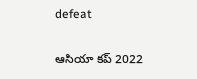defeat

ఆసియా కప్ 2022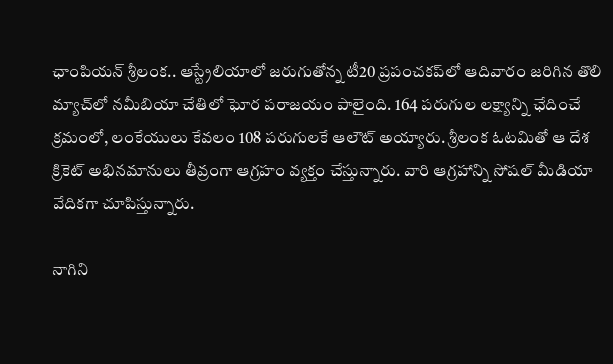ఛాంపియన్ శ్రీలంక.. ఆస్ట్రేలియాలో జరుగుతోన్న టీ20 ప్రపంచకప్‌లో ఆదివారం జరిగిన తొలి మ్యాచ్‌లో నమీబియా చేతిలో ఘోర పరాజయం పాలైంది. 164 పరుగుల లక్ష్యాన్ని ఛేదించే క్రమంలో, లంకేయులు కేవలం 108 పరుగులకే ఆలౌట్ అయ్యారు. శ్రీలంక ఓటమితో ఆ దేశ క్రికెట్ అభినమానులు తీవ్రంగా ఆగ్రహం వ్యక్తం చేస్తున్నారు. వారి ఆగ్రహాన్ని సోషల్ మీడియా వేదికగా చూపిస్తున్నారు.

నాగిని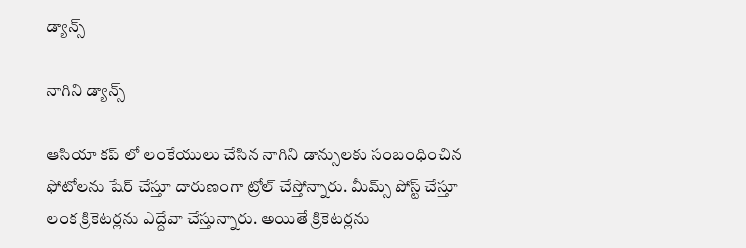డ్యాన్స్

నాగిని డ్యాన్స్

ఆసియా కప్ లో లంకేయులు చేసిన నాగిని డాన్సులకు సంబంధించిన ఫోటోలను షేర్ చేస్తూ దారుణంగా ట్రోల్ చేస్తోన్నారు. మీమ్స్ పోస్ట్ చేస్తూ లంక క్రికెటర్లను ఎద్దేవా చేస్తున్నారు. అయితే క్రికెటర్లను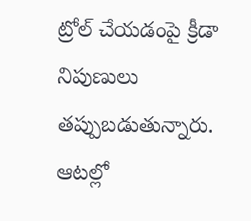ట్రోల్ చేయడంపై క్రీడా నిపుణులు తప్పుబడుతున్నారు. ఆటల్లో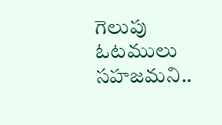గెలుపు ఓటములు సహజమని..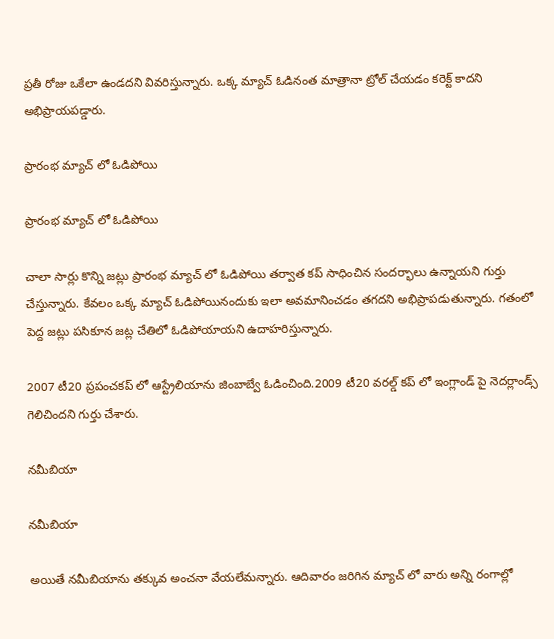ప్రతీ రోజు ఒకేలా ఉండదని వివరిస్తున్నారు. ఒక్క మ్యాచ్‌ ఓడినంత మాత్రానా ట్రోల్‌ చేయడం కరెక్ట్‌ కాదని అభిప్రాయపడ్డారు.

ప్రారంభ మ్యాచ్ లో ఓడిపోయి

ప్రారంభ మ్యాచ్ లో ఓడిపోయి

చాలా సార్లు కొన్ని జట్లు ప్రారంభ మ్యాచ్ లో ఓడిపోయి తర్వాత కప్ సాధించిన సందర్భాలు ఉన్నాయని గుర్తు చేస్తున్నారు. కేవలం ఒక్క మ్యాచ్‌ ఓడిపోయినందుకు ఇలా అవమానించడం తగదని అభిప్రాపడుతున్నారు. గతంలో పెద్ద జట్లు పసికూన జట్ల చేతిలో ఓడిపోయాయని ఉదాహరిస్తున్నారు.

2007 టీ20 ప్రపంచకప్ లో ఆస్ట్రేలియాను జింబాబ్వే ఓడించింది.2009 టీ20 వరల్డ్ కప్ లో ఇంగ్లాండ్ పై నెదర్లాండ్స్ గెలిచిందని గుర్తు చేశారు.

నమీబియా

నమీబియా

అయితే నమీబియాను తక్కువ అంచనా వేయలేమన్నారు. ఆదివారం జరిగిన మ్యాచ్ లో వారు అన్ని రంగాల్లో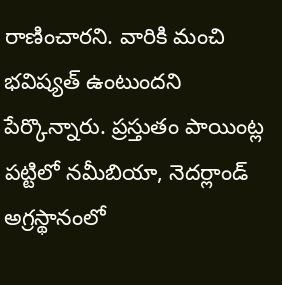రాణించారని. వారికి మంచి భవిష్యత్ ఉంటుందని పేర్కొన్నారు. ప్రస్తుతం పాయింట్ల పట్టిలో నమీబియా, నెదర్లాండ్ అగ్రస్థానంలో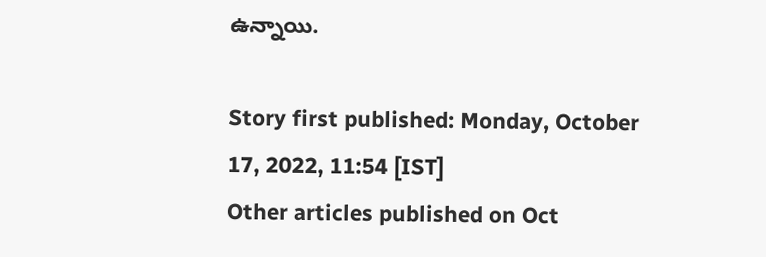ఉన్నాయి.

Story first published: Monday, October 17, 2022, 11:54 [IST]
Other articles published on Oct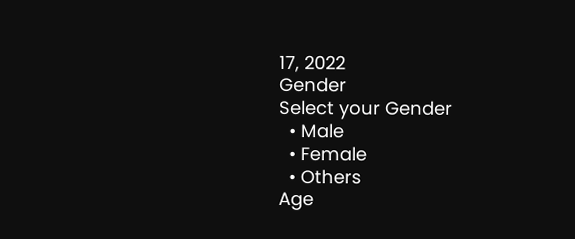17, 2022
Gender
Select your Gender
  • Male
  • Female
  • Others
Age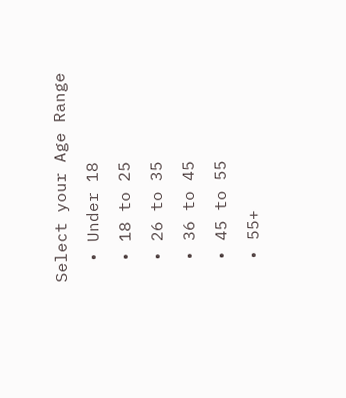Select your Age Range
  • Under 18
  • 18 to 25
  • 26 to 35
  • 36 to 45
  • 45 to 55
  • 55+